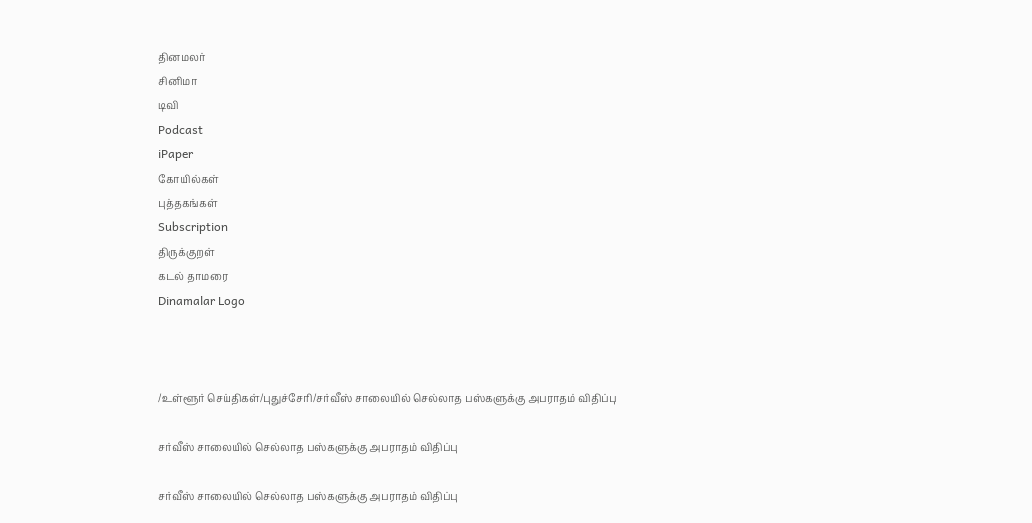தினமலர்
சினிமா
டிவி
Podcast
iPaper
கோயில்கள்
புத்தகங்கள்
Subscription
திருக்குறள்
கடல் தாமரை
Dinamalar Logo



/உள்ளூர் செய்திகள்/புதுச்சேரி/சர்வீஸ் சாலையில் செல்லாத பஸ்களுக்கு அபராதம் விதிப்பு

சர்வீஸ் சாலையில் செல்லாத பஸ்களுக்கு அபராதம் விதிப்பு

சர்வீஸ் சாலையில் செல்லாத பஸ்களுக்கு அபராதம் விதிப்பு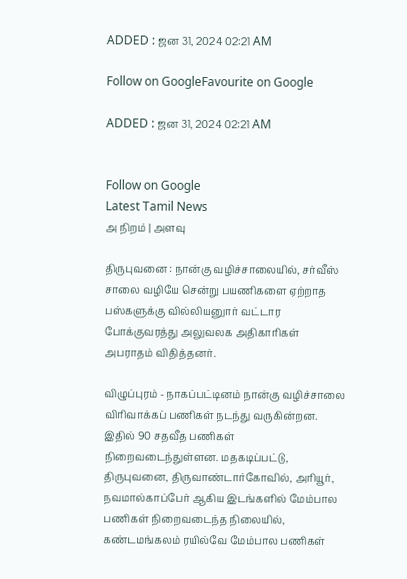ADDED : ஜன 31, 2024 02:21 AM

Follow on GoogleFavourite on Google

ADDED : ஜன 31, 2024 02:21 AM


Follow on Google
Latest Tamil News
அ நிறம் | அளவு

திருபுவனை : நான்கு வழிச்சாலையில், சர்வீஸ் சாலை வழியே சென்று பயணிகளை ஏற்றாத பஸ்களுக்கு வில்லியனுார் வட்டார போக்குவரத்து அலுவலக அதிகாரிகள் அபராதம் விதித்தனர்.

விழுப்புரம் - நாகப்பட்டினம் நான்கு வழிச்சாலை விரிவாக்கப் பணிகள் நடந்து வருகின்றன. இதில் 90 சதவீத பணிகள் நிறைவடைந்துள்ளன. மதகடிப்பட்டு, திருபுவனை, திருவாண்டார்கோவில், அரியூர், நவமால்காப்பேர் ஆகிய இடங்களில் மேம்பால பணிகள் நிறைவடைந்த நிலையில், கண்டமங்கலம் ரயில்வே மேம்பால பணிகள்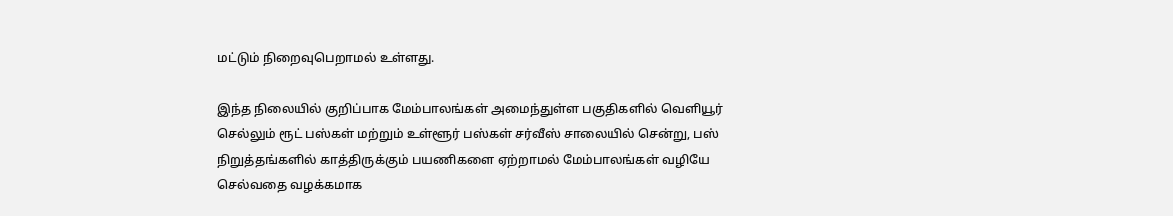மட்டும் நிறைவுபெறாமல் உள்ளது.

இந்த நிலையில் குறிப்பாக மேம்பாலங்கள் அமைந்துள்ள பகுதிகளில் வெளியூர் செல்லும் ரூட் பஸ்கள் மற்றும் உள்ளூர் பஸ்கள் சர்வீஸ் சாலையில் சென்று, பஸ் நிறுத்தங்களில் காத்திருக்கும் பயணிகளை ஏற்றாமல் மேம்பாலங்கள் வழியே செல்வதை வழக்கமாக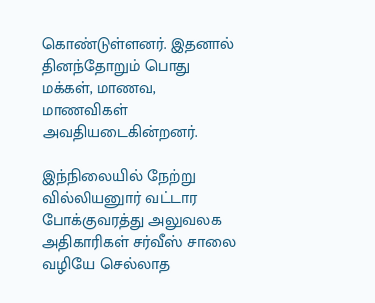கொண்டுள்ளனர். இதனால் தினந்தோறும் பொது மக்கள், மாணவ, மாணவிகள் அவதியடைகின்றனர்.

இந்நிலையில் நேற்று வில்லியனுார் வட்டார போக்குவரத்து அலுவலக அதிகாரிகள் சர்வீஸ் சாலை வழியே செல்லாத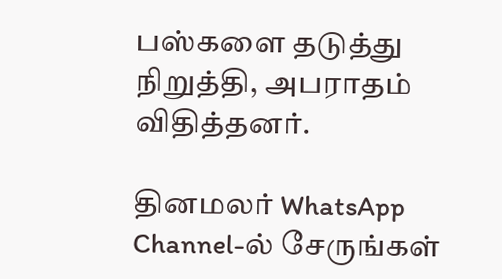பஸ்களை தடுத்து நிறுத்தி, அபராதம் விதித்தனர்.

தினமலர் WhatsApp Channel-ல் சேருங்கள்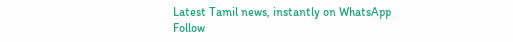Latest Tamil news, instantly on WhatsApp
Follow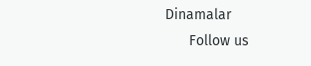Dinamalar
      Follow us